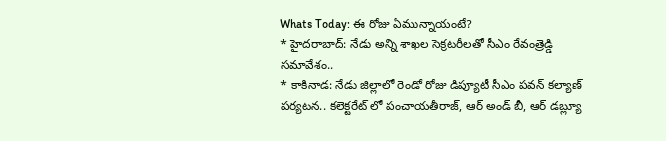Whats Today: ఈ రోజు ఏమున్నాయంటే?
* హైదరాబాద్: నేడు అన్ని శాఖల సెక్రటరీలతో సీఎం రేవంత్రెడ్డి సమావేశం..
* కాకినాడ: నేడు జిల్లాలో రెండో రోజు డిప్యూటీ సీఎం పవన్ కల్యాణ్ పర్యటన.. కలెక్టరేట్ లో పంచాయతీరాజ్, ఆర్ అండ్ బీ, ఆర్ డబ్ల్యూ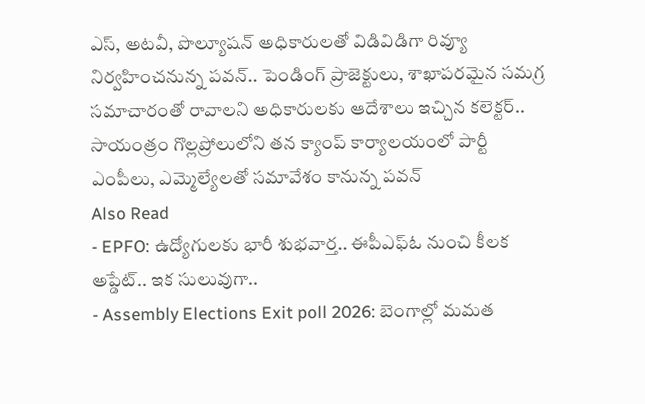ఎస్, అటవీ, పొల్యూషన్ అధికారులతో విడివిడిగా రివ్యూ నిర్వహించనున్న పవన్.. పెండింగ్ ప్రాజెక్టులు, శాఖాపరమైన సమగ్ర సమాచారంతో రావాలని అధికారులకు ఆదేశాలు ఇచ్చిన కలెక్టర్.. సాయంత్రం గొల్లప్రోలులోని తన క్యాంప్ కార్యాలయంలో పార్టీ ఎంపీలు, ఎమ్మెల్యేలతో సమావేశం కానున్న పవన్
Also Read
- EPFO: ఉద్యోగులకు భారీ శుభవార్త.. ఈపీఎఫ్ఓ నుంచి కీలక అప్డేట్.. ఇక సులువుగా..
- Assembly Elections Exit poll 2026: బెంగాల్లో మమత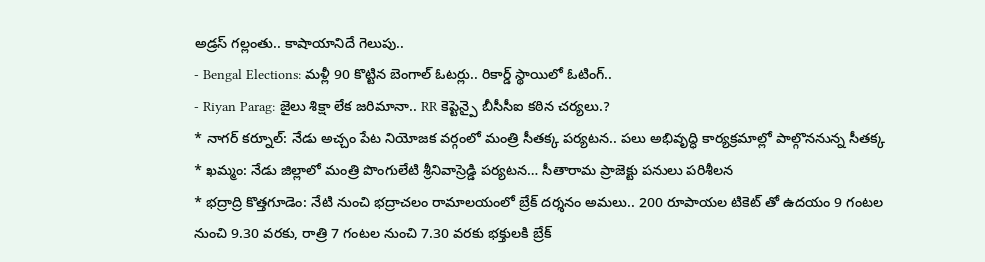అడ్రస్ గల్లంతు.. కాషాయానిదే గెలుపు..
- Bengal Elections: మళ్లీ 90 కొట్టిన బెంగాల్ ఓటర్లు.. రికార్డ్ స్థాయిలో ఓటింగ్..
- Riyan Parag: జైలు శిక్షా లేక జరిమానా.. RR కెప్టెన్పై బీసీసీఐ కఠిన చర్యలు.?
* నాగర్ కర్నూల్: నేడు అచ్చం పేట నియోజక వర్గంలో మంత్రి సీతక్క పర్యటన.. పలు అభివృద్ధి కార్యక్రమాల్లో పాల్గొననున్న సీతక్క
* ఖమ్మం: నేడు జిల్లాలో మంత్రి పొంగులేటి శ్రీనివాస్రెడ్డి పర్యటన… సీతారామ ప్రాజెక్టు పనులు పరిశీలన
* భద్రాద్రి కొత్తగూడెం: నేటి నుంచి భద్రాచలం రామాలయంలో బ్రేక్ దర్శనం అమలు.. 200 రూపాయల టికెట్ తో ఉదయం 9 గంటల నుంచి 9.30 వరకు, రాత్రి 7 గంటల నుంచి 7.30 వరకు భక్తులకి బ్రేక్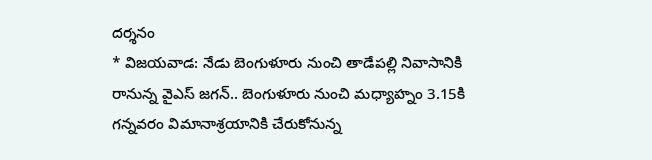దర్శనం
* విజయవాడ: నేడు బెంగుళూరు నుంచి తాడేపల్లి నివాసానికి రానున్న వైఎస్ జగన్.. బెంగుళూరు నుంచి మధ్యాహ్నం 3.15కి గన్నవరం విమానాశ్రయానికి చేరుకోనున్న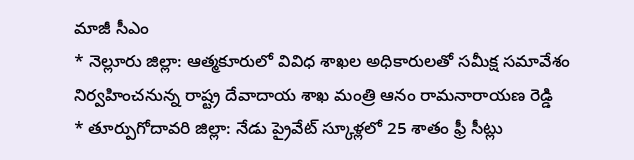మాజీ సీఎం
* నెల్లూరు జిల్లా: ఆత్మకూరులో వివిధ శాఖల అధికారులతో సమీక్ష సమావేశం నిర్వహించనున్న రాష్ట్ర దేవాదాయ శాఖ మంత్రి ఆనం రామనారాయణ రెడ్డి
* తూర్పుగోదావరి జిల్లా: నేడు ప్రైవేట్ స్కూళ్లలో 25 శాతం ఫ్రీ సీట్లు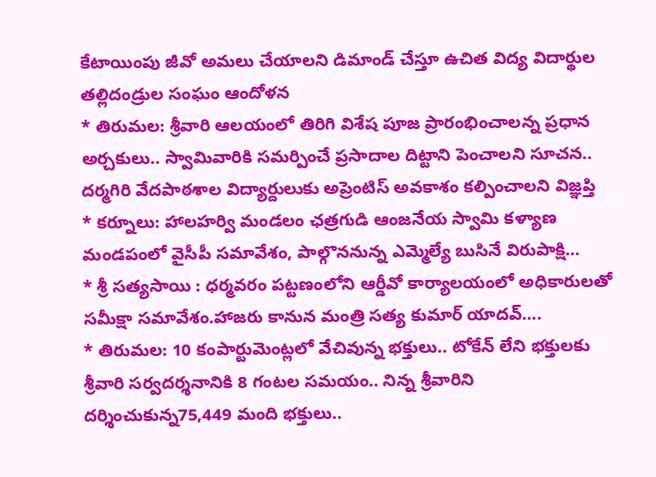కేటాయింపు జీవో అమలు చేయాలని డిమాండ్ చేస్తూ ఉచిత విద్య విదార్థుల తల్లిదండ్రుల సంఘం ఆందోళన
* తిరుమల: శ్రీవారి ఆలయంలో తిరిగి విశేష పూజ ప్రారంభించాలన్న ప్రధాన అర్చకులు.. స్వామివారికి సమర్పించే ప్రసాదాల దిట్టాని పెంచాలని సూచన.. దర్మగిరి వేదపాఠశాల విద్యార్దులుకు అప్రెంటిస్ అవకాశం కల్పించాలని విజ్ఞప్తి
* కర్నూలు: హాలహర్వి మండలం ఛత్రగుడి ఆంజనేయ స్వామి కళ్యాణ మండపంలో వైసీపీ సమావేశం, పాల్గొననున్న ఎమ్మెల్యే బుసినే విరుపాక్షి…
* శ్రీ సత్యసాయి : ధర్మవరం పట్టణంలోని ఆర్డీవో కార్యాలయంలో అధికారులతో సమీక్షా సమావేశం.హాజరు కానున మంత్రి సత్య కుమార్ యాదవ్….
* తిరుమల: 10 కంపార్టుమెంట్లలో వేచివున్న భక్తులు.. టోకేన్ లేని భక్తులకు శ్రీవారి సర్వదర్శనానికి 8 గంటల సమయం.. నిన్న శ్రీవారిని దర్శించుకున్న75,449 మంది భక్తులు..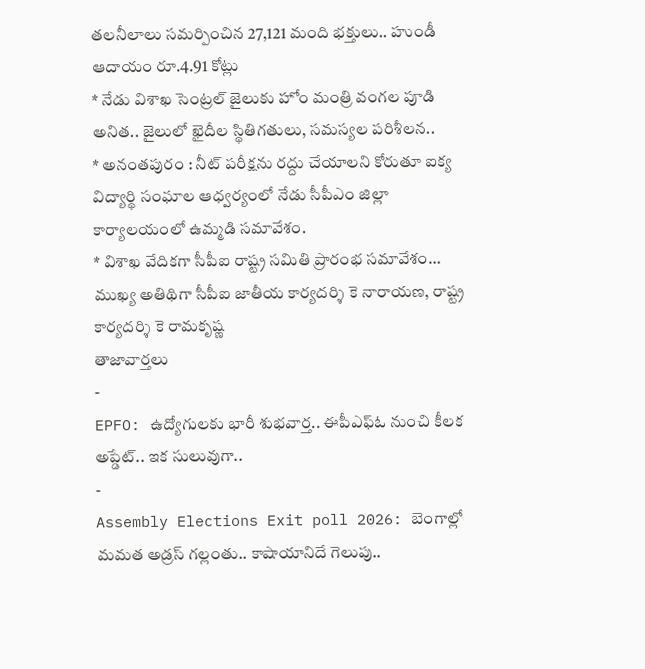తలనీలాలు సమర్పించిన 27,121 మంది భక్తులు.. హుండీ ఆదాయం రూ.4.91 కోట్లు
* నేడు విశాఖ సెంట్రల్ జైలుకు హోం మంత్రి వంగల పూడి అనిత.. జైలులో ఖైదీల స్థితిగతులు, సమస్యల పరిశీలన..
* అనంతపురం : నీట్ పరీక్షను రద్దు చేయాలని కోరుతూ ఐక్య విద్యార్థి సంఘాల ఆధ్వర్యంలో నేడు సీపీఎం జిల్లా కార్యాలయంలో ఉమ్మడి సమావేశం.
* విశాఖ వేదికగా సీపీఐ రాష్ట్ర సమితి ప్రారంభ సమావేశం… ముఖ్య అతిథిగా సీపీఐ జాతీయ కార్యదర్శి కె నారాయణ, రాష్ట్ర కార్యదర్శి కె రామకృష్ణ
తాజావార్తలు
-
EPFO: ఉద్యోగులకు భారీ శుభవార్త.. ఈపీఎఫ్ఓ నుంచి కీలక అప్డేట్.. ఇక సులువుగా..
-
Assembly Elections Exit poll 2026: బెంగాల్లో మమత అడ్రస్ గల్లంతు.. కాషాయానిదే గెలుపు..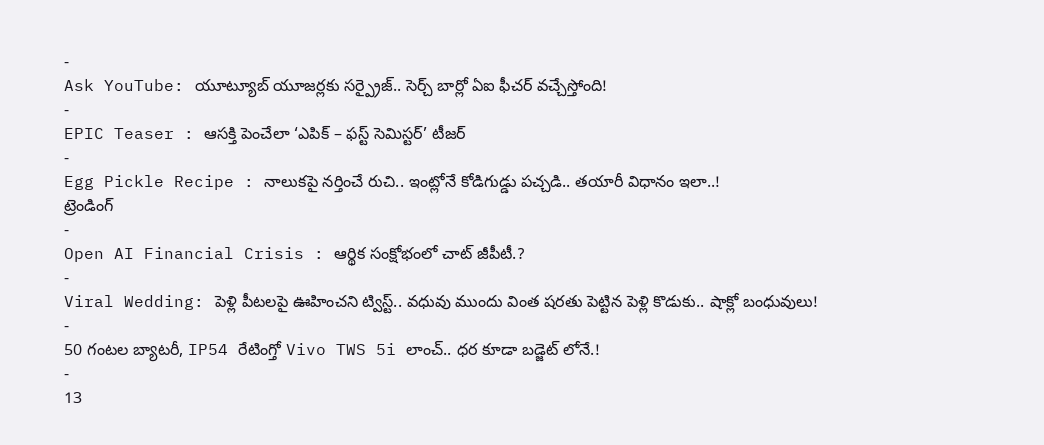-
Ask YouTube: యూట్యూబ్ యూజర్లకు సర్ప్రైజ్.. సెర్చ్ బార్లో ఏఐ ఫీచర్ వచ్చేస్తోంది!
-
EPIC Teaser : ఆసక్తి పెంచేలా ‘ఎపిక్ – ఫస్ట్ సెమిస్టర్’ టీజర్
-
Egg Pickle Recipe : నాలుకపై నర్తించే రుచి.. ఇంట్లోనే కోడిగుడ్డు పచ్చడి.. తయారీ విధానం ఇలా..!
ట్రెండింగ్
-
Open AI Financial Crisis : ఆర్థిక సంక్షోభంలో చాట్ జీపీటీ.?
-
Viral Wedding: పెళ్లి పీటలపై ఊహించని ట్విస్ట్.. వధువు ముందు వింత షరతు పెట్టిన పెళ్లి కొడుకు.. షాక్లో బంధువులు!
-
50 గంటల బ్యాటరీ, IP54 రేటింగ్తో Vivo TWS 5i లాంచ్.. ధర కూడా బడ్జెట్ లోనే.!
-
13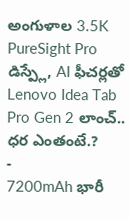అంగుళాల 3.5K PureSight Pro డిస్ప్లే, AI ఫీచర్లతో Lenovo Idea Tab Pro Gen 2 లాంచ్.. ధర ఎంతంటే.?
-
7200mAh భారీ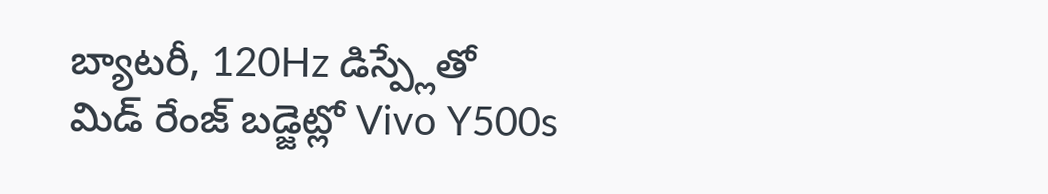బ్యాటరీ, 120Hz డిస్ప్లేతో మిడ్ రేంజ్ బడ్జెట్లో Vivo Y500s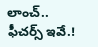లాంచ్.. ఫీచర్స్ ఇవే.!